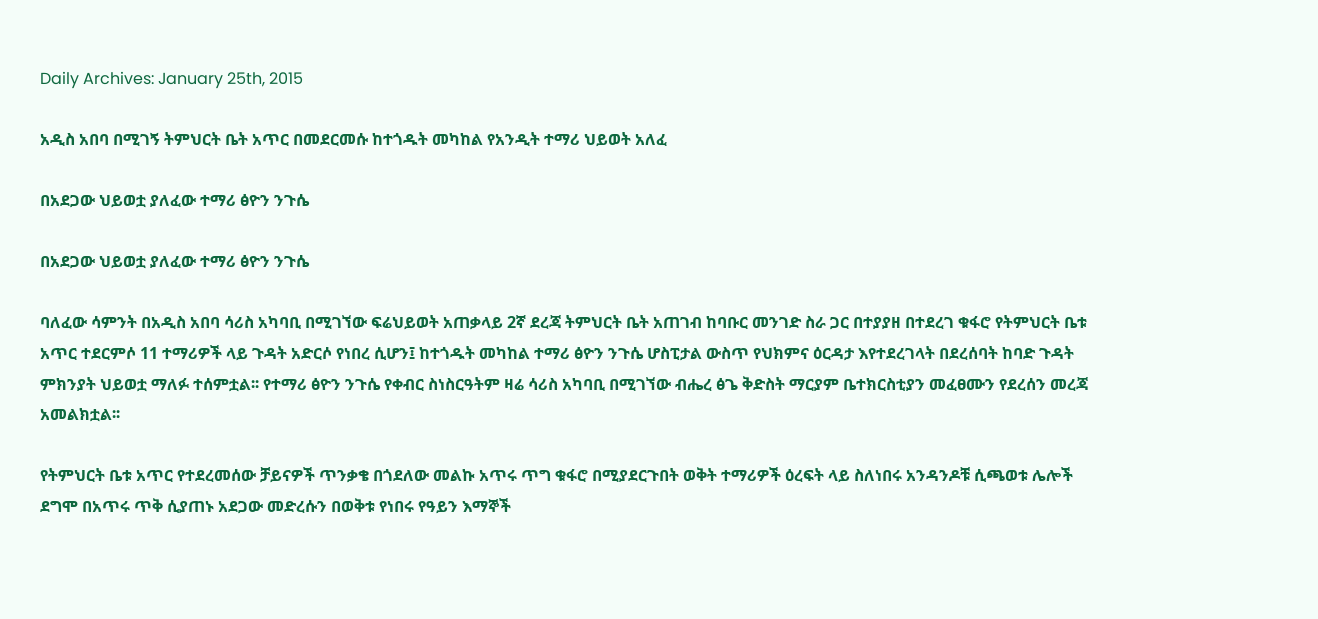Daily Archives: January 25th, 2015

አዲስ አበባ በሚገኝ ትምህርት ቤት አጥር በመደርመሱ ከተጎዱት መካከል የአንዲት ተማሪ ህይወት አለፈ

በአደጋው ህይወቷ ያለፈው ተማሪ ፅዮን ንጉሴ

በአደጋው ህይወቷ ያለፈው ተማሪ ፅዮን ንጉሴ

ባለፈው ሳምንት በአዲስ አበባ ሳሪስ አካባቢ በሚገኘው ፍሬህይወት አጠቃላይ 2ኛ ደረጃ ትምህርት ቤት አጠገብ ከባቡር መንገድ ስራ ጋር በተያያዘ በተደረገ ቁፋሮ የትምህርት ቤቱ አጥር ተደርምሶ 11 ተማሪዎች ላይ ጉዳት አድርሶ የነበረ ሲሆን፤ ከተጎዱት መካከል ተማሪ ፅዮን ንጉሴ ሆስፒታል ውስጥ የህክምና ዕርዳታ እየተደረገላት በደረሰባት ከባድ ጉዳት ምክንያት ህይወቷ ማለፉ ተሰምቷል፡፡ የተማሪ ፅዮን ንጉሴ የቀብር ስነስርዓትም ዛሬ ሳሪስ አካባቢ በሚገኘው ብሔረ ፅጌ ቅድስት ማርያም ቤተክርስቲያን መፈፀሙን የደረሰን መረጃ አመልክቷል፡፡

የትምህርት ቤቱ አጥር የተደረመሰው ቻይናዎች ጥንቃቄ በጎደለው መልኩ አጥሩ ጥግ ቁፋሮ በሚያደርጉበት ወቅት ተማሪዎች ዕረፍት ላይ ስለነበሩ አንዳንዶቹ ሲጫወቱ ሌሎች ደግሞ በአጥሩ ጥቅ ሲያጠኑ አደጋው መድረሱን በወቅቱ የነበሩ የዓይን እማኞች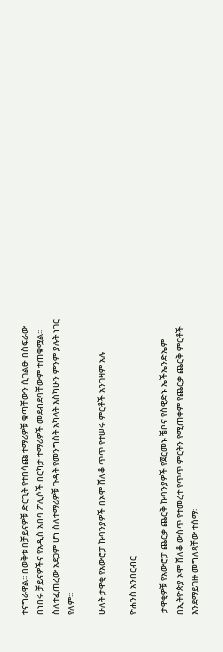ተናግራዋል፡፡ በወቅቱ በቻይናዎቹ ድርጊት የተበሳጩ ተማሪዎቹ ቁጣቸውን ሲገልፁ በስፍራው በነበሩ ቻይናዎችና የአዲስ አበባ ፖሊሶች በርካታ ተማሪዎች መደብደባቸውም ተጠቁሟል፡፡ ስለተፈጠረው አደጋም ሆነ ስለተማሪዎቹ ጉዳት የመንግስት አካላት እስካሁን ምንም ያሉት ነገር የለም፡፡

ሁለት ታዋቂ የአውሮፓ ኩባንያዎች በኦሞ ሸለቆ ጥጥ የተሠሩ ምርቶች አንገዛም አሉ

ዮሐንስ አንበርብር

 ታዋቂዎቹ የአውሮፓ ጨርቃ ጨርቅ ኩባንያዎች የጀርመኑ ቼቦና የስዊድኑ ኤችኤንድኤም በኢትዮጵያ ኦሞ ሸለቆ ውስጥ የተመረተ የጥጥ ምርትን የሚጠቀም የጨርቃ ጨርቅ ምርቶች እንደማይገዙ መግለጻቸው ተሰማ፡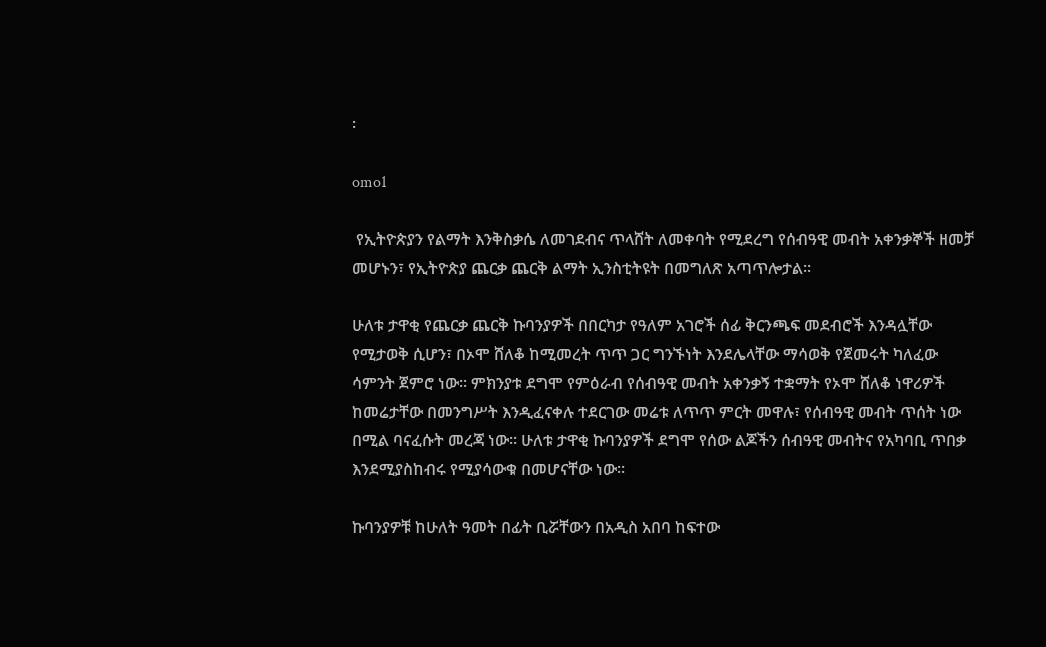፡

omo1

 የኢትዮጵያን የልማት እንቅስቃሴ ለመገደብና ጥላሸት ለመቀባት የሚደረግ የሰብዓዊ መብት አቀንቃኞች ዘመቻ መሆኑን፣ የኢትዮጵያ ጨርቃ ጨርቅ ልማት ኢንስቲትዩት በመግለጽ አጣጥሎታል፡፡

ሁለቱ ታዋቂ የጨርቃ ጨርቅ ኩባንያዎች በበርካታ የዓለም አገሮች ሰፊ ቅርንጫፍ መደብሮች እንዳሏቸው የሚታወቅ ሲሆን፣ በኦሞ ሸለቆ ከሚመረት ጥጥ ጋር ግንኙነት እንደሌላቸው ማሳወቅ የጀመሩት ካለፈው ሳምንት ጀምሮ ነው፡፡ ምክንያቱ ደግሞ የምዕራብ የሰብዓዊ መብት አቀንቃኝ ተቋማት የኦሞ ሸለቆ ነዋሪዎች ከመሬታቸው በመንግሥት እንዲፈናቀሉ ተደርገው መሬቱ ለጥጥ ምርት መዋሉ፣ የሰብዓዊ መብት ጥሰት ነው በሚል ባናፈሱት መረጃ ነው፡፡ ሁለቱ ታዋቂ ኩባንያዎች ደግሞ የሰው ልጆችን ሰብዓዊ መብትና የአካባቢ ጥበቃ እንደሚያስከብሩ የሚያሳውቁ በመሆናቸው ነው፡፡

ኩባንያዎቹ ከሁለት ዓመት በፊት ቢሯቸውን በአዲስ አበባ ከፍተው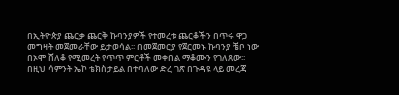በኢትዮጵያ ጨርቃ ጨርቅ ኩባንያዎች የተመረቱ ጨርቆችን በጥሩ ዋጋ መግዛት መጀመራቸው ይታወሳል፡፡ በመጀመርያ የጀርመኑ ኩባንያ ቼቦ ነው በኦሞ ሸለቆ የሚመረት የጥጥ ምርቶች መቀበል ማቆሙን የገለጸው፡፡ በዚህ ሳምንት ኤኮ ቴክስታይል በተባለው ድረ ገጽ በጉዳዩ ላይ መረጃ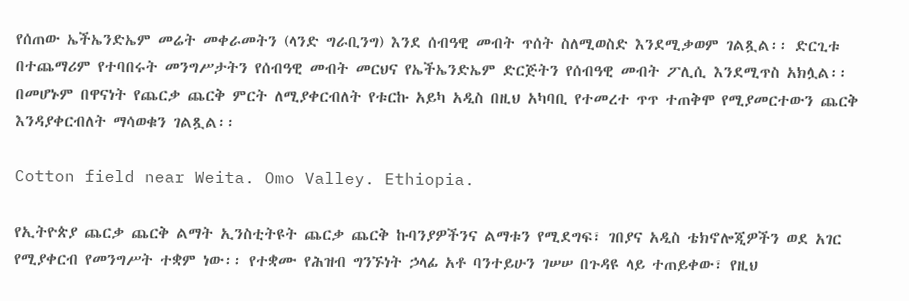የሰጠው ኤችኤንድኤም መሬት መቀራመትን (ላንድ ግራቢንግ) እንደ ሰብዓዊ መብት ጥሰት ስለሚወስድ እንደሚቃወም ገልጿል፡፡ ድርጊቱ በተጨማሪም የተባበሩት መንግሥታትን የሰብዓዊ መብት መርህና የኤችኤንድኤም ድርጅትን የሰብዓዊ መብት ፖሊሲ እንደሚጥስ አክሏል፡፡ በመሆኑም በዋናነት የጨርቃ ጨርቅ ምርት ለሚያቀርብለት የቱርኩ አይካ አዲስ በዚህ አካባቢ የተመረተ ጥጥ ተጠቅሞ የሚያመርተውን ጨርቅ እንዳያቀርብለት ማሳወቁን ገልጿል፡፡

Cotton field near Weita. Omo Valley. Ethiopia.

የኢትዮጵያ ጨርቃ ጨርቅ ልማት ኢንስቲትዩት ጨርቃ ጨርቅ ኩባንያዎችንና ልማቱን የሚደግፍ፣ ገበያና አዲስ ቴክኖሎጂዎችን ወደ አገር የሚያቀርብ የመንግሥት ተቋም ነው፡፡ የተቋሙ የሕዝብ ግንኙነት ኃላፊ አቶ ባንተይሁን ገሠሠ በጉዳዩ ላይ ተጠይቀው፣ የዚህ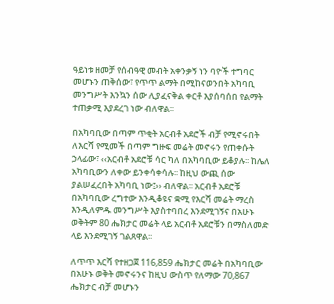ዓይነቱ ዘመቻ የሰብዓዊ መብት አቀንቃኝ ነን ባዮች ተግባር መሆኑን ጠቅሰው፣ የጥጥ ልማት በሚከናወንበት አካባቢ መንግሥት እንኳን ሰው ሊያፈናቅል ቀርቶ እያሰባሰበ የልማት ተጠቃሚ እያደረገ ነው ብለዋል፡፡

በአካባቢው በጣም ጥቂት አርብቶ አደሮች ብቻ የሚኖሩበት ለእርሻ የሚመች በጣም ግዙፍ መሬት መኖሩን የጠቀሱት ኃላፊው፣ ‹‹አርብቶ አደሮቹ ሳር ካለ በአካባቢው ይቆያሉ፡፡ ከሌለ አካባቢውን ለቀው ይንቀሳቀሳሉ፡፡ ከዚህ ውጪ ሰው ያልሠፈረበት አካባቢ ነው፤›› ብለዋል፡፡ አርብቶ አደሮቹ በአካባቢው ረግተው እንዲቆዩና ቋሚ የእርሻ መሬት ማረስ እንዲለምዱ መንግሥት እያስተባበረ እንደሚገኝና በአሁኑ ወቅትም 80 ሔክታር መሬት ላይ አርብቶ አደሮቹን በማስለመድ ላይ እንደሚገኝ ገልጸዋል፡፡

ለጥጥ እርሻ የተዘጋጀ 116,859 ሔክታር መሬት በአካባቢው በአሁኑ ወቅት መኖሩንና ከዚህ ውስጥ የለማው 70,867 ሔክታር ብቻ መሆኑን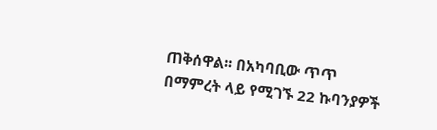ጠቅሰዋል፡፡ በአካባቢው ጥጥ በማምረት ላይ የሚገኙ 22 ኩባንያዎች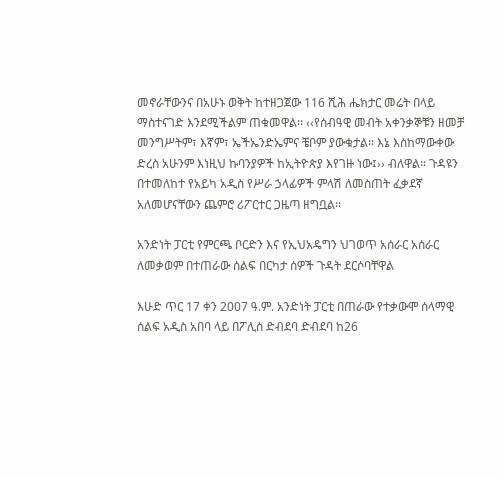መኖራቸውንና በአሁኑ ወቅት ከተዘጋጀው 116 ሺሕ ሔክታር መሬት በላይ ማስተናገድ እንደሚችልም ጠቁመዋል፡፡ ‹‹የሰብዓዊ መብት አቀንቃኞቹን ዘመቻ መንግሥትም፣ እኛም፣ ኤችኤንድኤምና ቼቦም ያውቁታል፡፡ እኔ እስከማውቀው ድረስ አሁንም እነዚህ ኩባንያዎች ከኢትዮጵያ እየገዙ ነው፤›› ብለዋል፡፡ ጉዳዩን በተመለከተ የአይካ አዲስ የሥራ ኃላፊዎች ምላሽ ለመስጠት ፈቃደኛ አለመሆናቸውን ጨምሮ ሪፖርተር ጋዜጣ ዘግቧል፡፡

አንድነት ፓርቲ የምርጫ ቦርድን እና የኢህአዴግን ህገወጥ አሰራር አሰራር ለመቃወም በተጠራው ሰልፍ በርካታ ሰዎች ጉዳት ደርሶባቸዋል

እሁድ ጥር 17 ቀን 2007 ዓ.ም. አንድነት ፓርቲ በጠራው የተቃውሞ ሰላማዊ ሰልፍ አዲስ አበባ ላይ በፖሊስ ድብደባ ድብደባ ከ26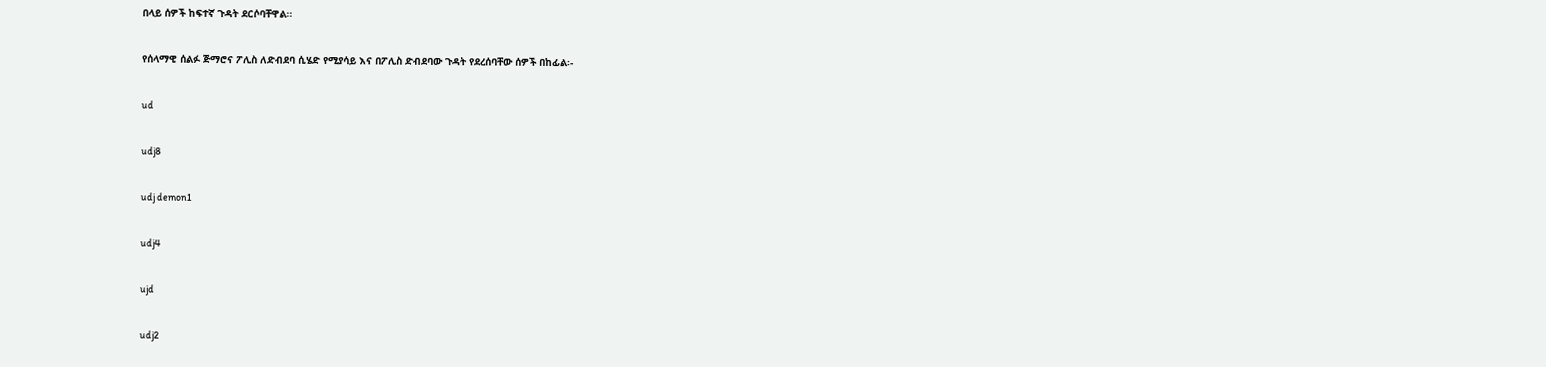በላይ ሰዎች ከፍተኛ ጉዳት ደርሶባቸዋል፡፡

የሰላማዊ ሰልፉ ጅማሮና ፖሊስ ለድብደባ ሲሄድ የሚያሳይ እና በፖሊስ ድብደባው ጉዳት የደረሰባቸው ሰዎች በከፊል፡-

ud

udj8

udj demon1

udj4

ujd

udj2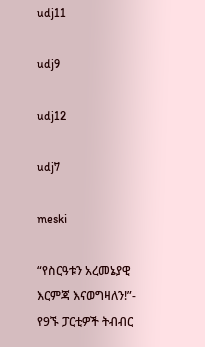udj11

udj9

udj12

udj7

meski

“የስርዓቱን አረመኔያዊ እርምጃ እናወግዛለን!”- የ9ኙ ፓርቲዎች ትብብር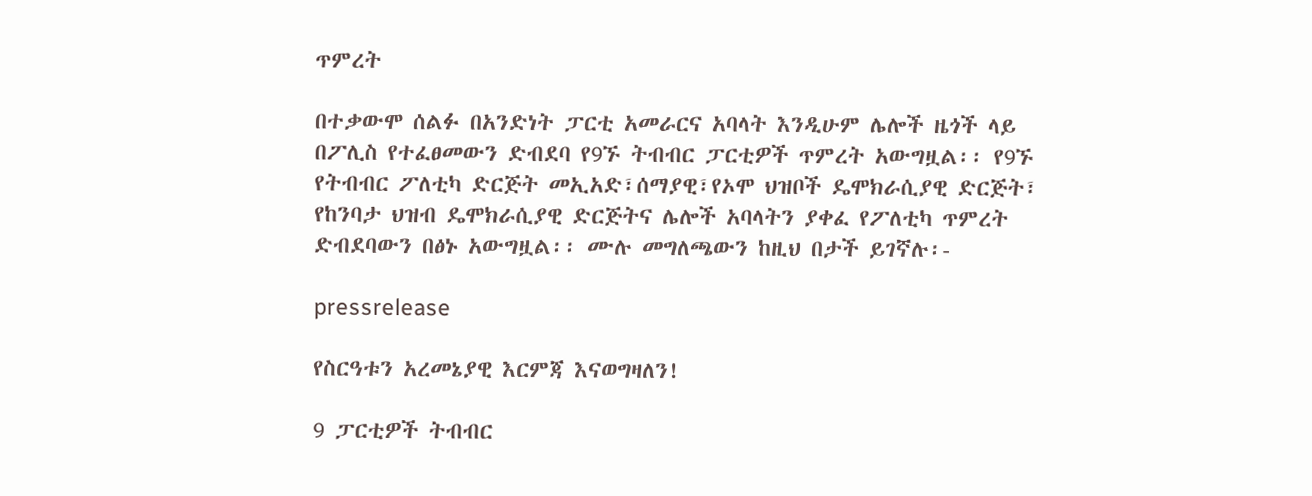ጥምረት

በተቃውሞ ሰልፉ በአንድነት ፓርቲ አመራርና አባላት እንዲሁም ሌሎች ዜጎች ላይ በፖሊስ የተፈፀመውን ድብደባ የ9ኙ ትብብር ፓርቲዎች ጥምረት አውግዟል፡፡ የ9ኙ የትብብር ፖለቲካ ድርጅት መኢአድ፣ሰማያዊ፣የኦሞ ህዝቦች ዴሞክራሲያዊ ድርጅት፣ የከንባታ ህዝብ ዴሞክራሲያዊ ድርጅትና ሌሎች አባላትን ያቀፈ የፖለቲካ ጥምረት ድብደባውን በፅኑ አውግዟል፡፡ ሙሉ መግለጫውን ከዚህ በታች ይገኛሉ፡-

pressrelease

የስርዓቱን አረመኔያዊ እርምጃ እናወግዛለን!

9 ፓርቲዎች ትብብር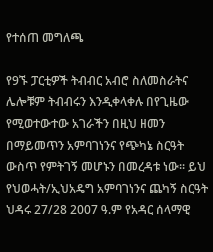የተሰጠ መግለጫ

የ9ኙ ፓርቲዎች ትብብር አብሮ ስለመስራትና ሌሎቹም ትብብሩን እንዲቀላቀሉ በየጊዜው የሚወተውተው አገራችን በዚህ ዘመን በማይመጥን አምባገነንና የጭካኔ ስርዓት ውስጥ የምትገኝ መሆኑን በመረዳቱ ነው፡፡ ይህ የህወሓት/ኢህአዴግ አምባገነንና ጨካኝ ስርዓት ህዳሩ 27/28 2007 ዓ.ም የአዳር ሰላማዊ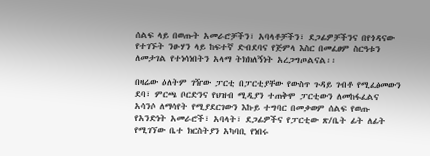ሰልፍ ላይ በወጡት አመራሮቻችን፣ አባላቶቻችን፣ ደጋፊዎቻችንና በየጎዳናው የተገኙት ንፁሃን ላይ ከፍተኛ ድብደባና የጅምላ እስር በመፈፀም ስርዓቱን ለመታገል የተነሳነበትን አላማ ትክክለኝነት አረጋግጦልናል፡፡

በዛሬው ዕለትም ገዥው ፓርቲ በፓርቲያቸው የውስጥ ጉዳይ ገብቶ የሚፈፅመውን ደባ፣ ምርጫ ቦርድንና የህዝብ ሚዲያን ተጠቅሞ ፓርቲውን ለመከፋፈልና አሳንሶ ለማሳየት የሚያደርገውን እኩይ ተግባር በመቃወም ሰልፍ የወጡ የአንድነት አመራሮች፣ አባላት፣ ደጋፊዎችና የፓርቲው ጽ/ቤት ፊት ለፊት የሚገኘው ቤተ ክርስትያን አካባቢ የነበሩ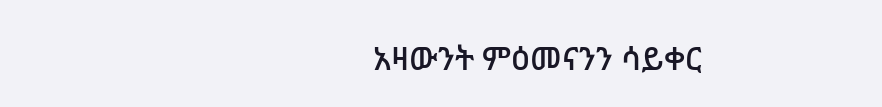አዛውንት ምዕመናንን ሳይቀር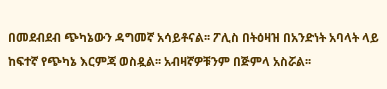በመደብደብ ጭካኔውን ዳግመኛ አሳይቶናል፡፡ ፖሊስ በትዕዛዝ በአንድነት አባላት ላይ ከፍተኛ የጭካኔ እርምጃ ወስዷል፡፡ አብዛኛዎቹንም በጅምላ አስሯል፡፡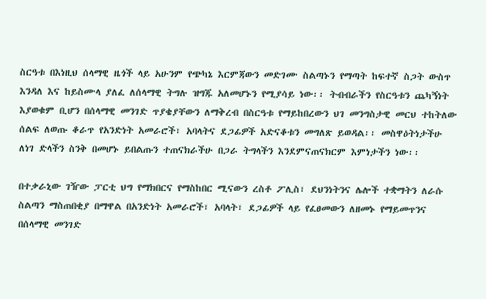ስርዓቱ በእነዚህ ሰላማዊ ዜጎች ላይ አሁንም የጭካኔ እርምጃውን መድገሙ ስልጣኑን የማጣት ከፍተኛ ስጋት ውስጥ እንዳለ እና ከይስሙላ ያለፈ ለሰላማዊ ትግሉ ዝግጁ አለመሆኑን የሚያሳይ ነው፡፡ ትብብራችን የስርዓቱን ጨካኝነት እያወቁም ቢሆን በሰላማዊ መንገድ ጥያቄያቸውን ለማቅረብ በስርዓቱ የማይከበረውን ህገ መንግስታዊ መርህ ተከትለው ሰልፍ ለወጡ ቆራጥ የአንድነት አመራሮች፣ አባላትና ደጋፊዎች አድናቆቱን መግለጽ ይወዳል፡፡ መስዋዕትነታችሁ ለነገ ድላችን ስንቅ በመሆኑ ይበልጡን ተጠናክራችሁ በጋራ ትግላችን እንደምናጠናክርም እምነታችን ነው፡፡

በተቃራኒው ገዥው ፓርቲ ህግ የማክበርና የማስከበር ሚናውን ረስቶ ፖሊስ፣ ደህንነትንና ሌሎች ተቋማትን ለራሱ ስልጣን ማስጠበቂያ በማዋል በአንድነት አመራሮች፣ አባላት፣ ደጋፊዎች ላይ የፈፀመውን ለዘመኑ የማይመጥንና በሰላማዊ መንገድ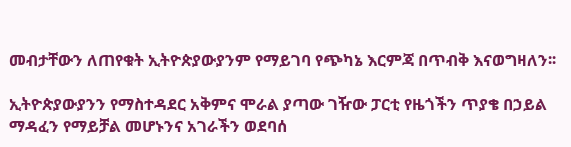መብታቸውን ለጠየቁት ኢትዮጵያውያንም የማይገባ የጭካኔ እርምጃ በጥብቅ እናወግዛለን፡፡

ኢትዮጵያውያንን የማስተዳደር አቅምና ሞራል ያጣው ገዥው ፓርቲ የዜጎችን ጥያቄ በኃይል ማዳፈን የማይቻል መሆኑንና አገራችን ወደባሰ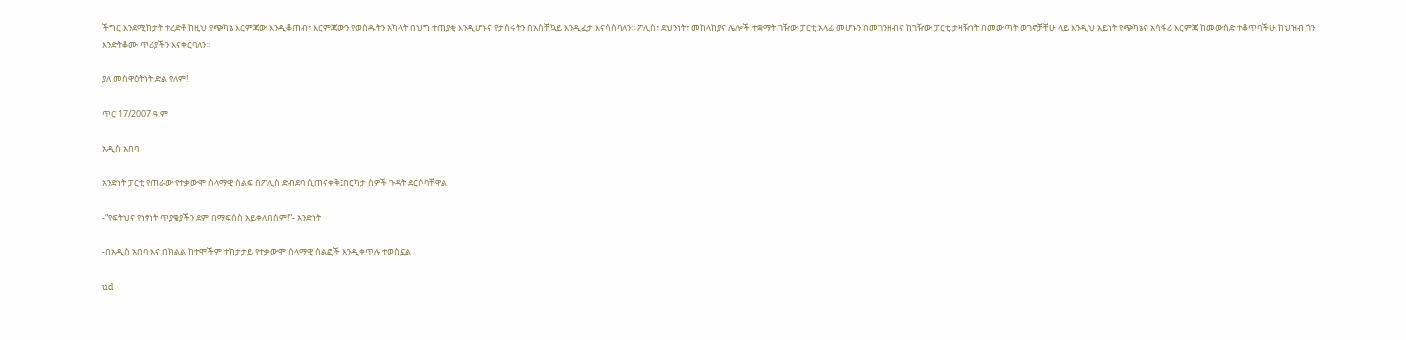ችግር እንደሚከታት ተረድቶ ከዚህ የጭካኔ እርምጃው እንዲቆጠብ፣ እርምጃውን የወሰዱትን አካላት በህግ ተጠያቂ እንዲሆኑና የታሰሩትን በአስቸኳይ እንዲፈታ እናሳስባለን፡፡ ፖሊስ፣ ደህንነት፣ መከላከያና ሌሎች ተቋማት ገዥው ፓርቲ አላፊ መሆኑን በመገንዘብና ከገዥው ፓርቲ ታዛዥነት በመውጣት ወገኖቻቸሁ ላይ እንዲህ አይነት የጭካኔና አሳፋሪ እርምጃ ከመውሰድ ተቆጥባችሁ ከህዝብ ጎን እንድትቆሙ ጥሪያችን እናቀርባለን፡፡

ያለ መስዋዕትነት ድል የለም!

ጥር 17/2007 ዓ.ም

አዲስ አበባ

አንድነት ፓርቲ የጠራው የተቃውሞ ሰላማዊ ሰልፍ በፖሊስ ድብደባ ሲጠናቀቅ፤በርካታ ሰዎች ጉዳት ደርሶባቸዋል

-“የፍትህና የነፃነት ጥያቄያችን ደም በማፍሰስ አይቀለበስም!”- አንድነት

-በአዲስ አበባ እና በክልል ከተሞችም ተከታታይ የተቃውሞ ሰላማዊ ሰልፎች እንዲቀጥሉ ተወስኗል

ud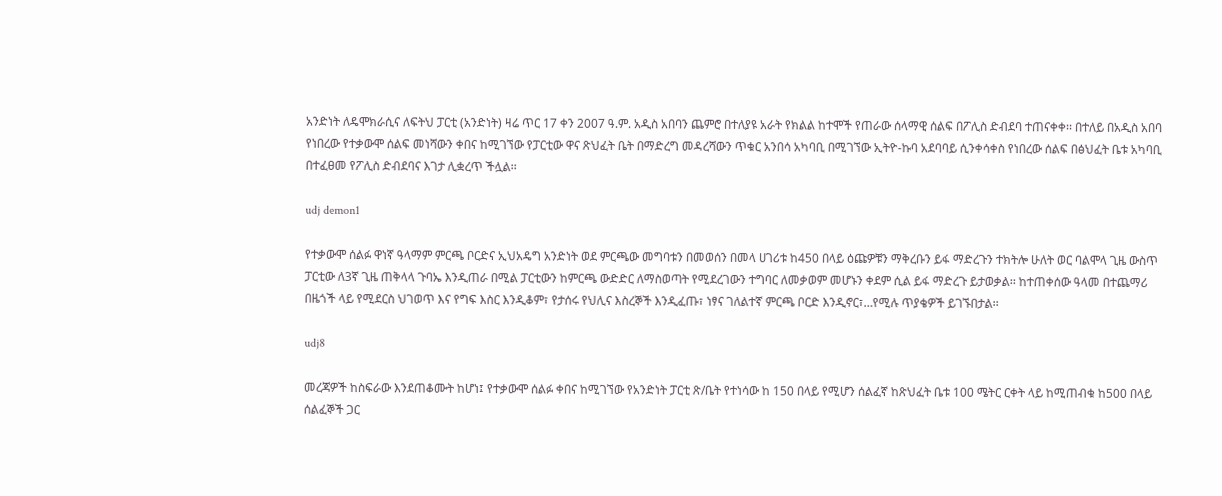አንድነት ለዴሞክራሲና ለፍትህ ፓርቲ (አንድነት) ዛሬ ጥር 17 ቀን 2007 ዓ.ም. አዲስ አበባን ጨምሮ በተለያዩ አራት የክልል ከተሞች የጠራው ሰላማዊ ሰልፍ በፖሊስ ድብደባ ተጠናቀቀ፡፡ በተለይ በአዲስ አበባ የነበረው የተቃውሞ ሰልፍ መነሻውን ቀበና ከሚገኘው የፓርቲው ዋና ጽህፈት ቤት በማድረግ መዳረሻውን ጥቁር አንበሳ አካባቢ በሚገኘው ኢትዮ-ኩባ አደባባይ ሲንቀሳቀስ የነበረው ሰልፍ በፅህፈት ቤቱ አካባቢ በተፈፀመ የፖሊስ ድብደባና እገታ ሊቋረጥ ችሏል፡፡

udj demon1

የተቃውሞ ሰልፉ ዋነኛ ዓላማም ምርጫ ቦርድና ኢህአዴግ አንድነት ወደ ምርጫው መግባቱን በመወሰን በመላ ሀገሪቱ ከ450 በላይ ዕጩዎቹን ማቅረቡን ይፋ ማድረጉን ተክትሎ ሁለት ወር ባልሞላ ጊዜ ውስጥ ፓርቲው ለ3ኛ ጊዜ ጠቅላላ ጉባኤ እንዲጠራ በሚል ፓርቲውን ከምርጫ ውድድር ለማስወጣት የሚደረገውን ተግባር ለመቃወም መሆኑን ቀደም ሲል ይፋ ማድረጉ ይታወቃል፡፡ ከተጠቀሰው ዓላመ በተጨማሪ በዜጎች ላይ የሚደርስ ህገወጥ እና የግፍ እስር እንዲቆም፣ የታሰሩ የህሊና እስረኞች እንዲፈጡ፣ ነፃና ገለልተኛ ምርጫ ቦርድ እንዲኖር፣…የሚሉ ጥያቄዎች ይገኙበታል፡፡

udj8

መረጃዎች ከስፍራው እንደጠቆሙት ከሆነ፤ የተቃውሞ ሰልፉ ቀበና ከሚገኘው የአንድነት ፓርቲ ጽ/ቤት የተነሳው ከ 150 በላይ የሚሆን ሰልፈኛ ከጽህፈት ቤቱ 100 ሜትር ርቀት ላይ ከሚጠብቁ ከ500 በላይ ሰልፈኞች ጋር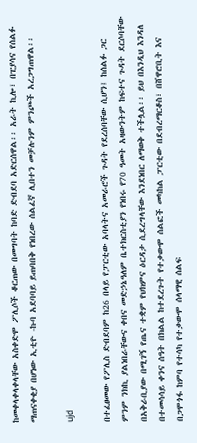ከመቀላቀላቀላቸው አስቀድሞ ፖሊሶች ቆርጠው በመግባት ከባድ ድብደባ አድርሰዋል፡፡ አራት ኪሎ፣ በፒያሳና የሰልፉ ማጠናቀቂያ በሆነው ኢቲዮ -ኩባ አደባባይ ይጠባበቅ የነበረው ሰልፈኛ ሊበተን መቻሉንም ምንጮች አረጋግጠዋል፡፡

ujd

በተፈፀመው የፖሊስ ድብደባም ከ26 በላይ የፓርቲው አባላትና አመራሮች ጉዳት የደረሰባቸው ሲሆን፤ ከሰልፉ ጋር ምንም ንክኪ ያልነበራቸውና ቀበና መድኃኔዓለም ቤተክርስቲያን የነበሩ የ70 ዓመት አዛውንትም ከፍተና ጉዳት ደርሶባቸው በአቅራቢያው በሚገኝ የጤና ተቋም የህክምና ዕርዳታ ሲደረግላቸው እንደነበር ለማወቅ ተችሏል፡፡ ይህ በእንዲህ እንዳለ በተመሳሳይ ቀንና ሰዓት በክልል ከተደረጉት የተቃውሞ ሰልፎች መካከል ፓርቲው በደብረማርቆስ፣ በሸዋሮቢት እና በጋሞጎፋ ከምባ የተሳካ የተቃውሞ ሰላማዊ ሰልፍ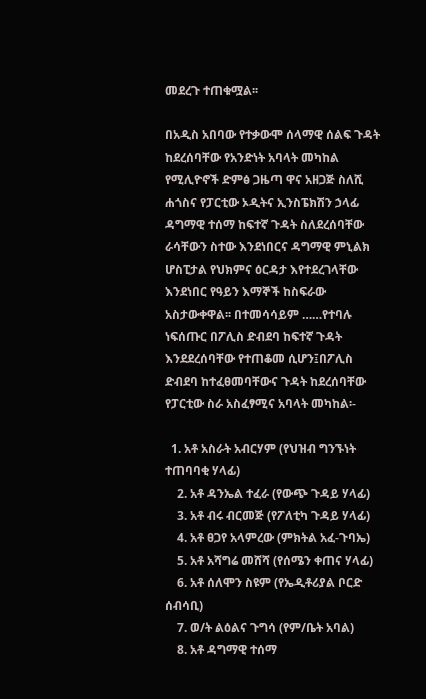መደረጉ ተጠቁሟል፡፡

በአዲስ አበባው የተቃውሞ ሰላማዊ ሰልፍ ጉዳት ከደረሰባቸው የአንድነት አባላት መካከል የሚሊዮኖች ድምፅ ጋዜጣ ዋና አዘጋጅ ስለሺ ሐጎስና የፓርቲው ኦዲትና ኢንስፔክሽን ኃላፊ ዳግማዊ ተሰማ ከፍተኛ ጉዳት ስለደረሰባቸው ራሳቸውን ስተው እንደነበርና ዳግማዊ ምኒልክ ሆስፒታል የህክምና ዕርዳታ እየተደረገላቸው እንደነበር የዓይን እማኞች ከስፍራው አስታውቀዋል፡፡ በተመሳሳይም ……የተባሉ ነፍሰጡር በፖሊስ ድብደባ ከፍተኛ ጉዳት እንደደረሰባቸው የተጠቆመ ሲሆን፤በፖሊስ ድብደባ ከተፈፀመባቸውና ጉዳት ከደረሰባቸው የፓርቲው ስራ አስፈፃሚና አባላት መካከል፡-

  1. አቶ አስራት አብርሃም (የህዝብ ግንኙነት ተጠባባቂ ሃላፊ)
    2. አቶ ዳንኤል ተፈራ (የውጭ ጉዳይ ሃላፊ)
    3. አቶ ብሩ ብርመጅ (የፖለቲካ ጉዳይ ሃላፊ)
    4. አቶ ፀጋየ አላምረው (ምክትል አፈ-ጉባኤ)
    5. አቶ አሻግሬ መሸሻ (የሰሜን ቀጠና ሃላፊ)
    6. አቶ ሰለሞን ስዩም (የኤዲቶሪያል ቦርድ ሰብሳቢ)
    7. ወ/ት ልዕልና ጉግሳ (የም/ቤት አባል)
    8. አቶ ዳግማዊ ተሰማ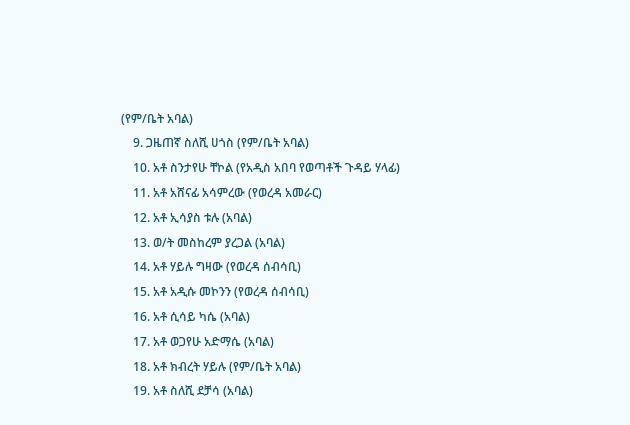(የም/ቤት አባል)
    9. ጋዜጠኛ ስለሺ ሀጎስ (የም/ቤት አባል)
    10. አቶ ስንታየሁ ቸኮል (የአዲስ አበባ የወጣቶች ጉዳይ ሃላፊ)
    11. አቶ አሸናፊ አሳምረው (የወረዳ አመራር)
    12. አቶ ኢሳያስ ቱሉ (አባል)
    13. ወ/ት መስከረም ያረጋል (አባል)
    14. አቶ ሃይሉ ግዛው (የወረዳ ሰብሳቢ)
    15. አቶ አዲሱ መኮንን (የወረዳ ሰብሳቢ)
    16. አቶ ሲሳይ ካሴ (አባል)
    17. አቶ ወጋየሁ አድማሴ (አባል)
    18. አቶ ክብረት ሃይሉ (የም/ቤት አባል)
    19. አቶ ስለሺ ደቻሳ (አባል)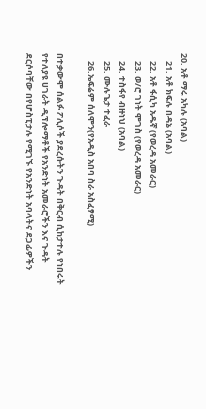20. አቶ ማሩ አካሉ (አባል)
    21. አቶ ክፍሉ በዳኔ (አባል)
    22. አቶ ፋሲካ አዱኛ (የወረዳ አመራር)
    23. ወ/ሮ ገነት ሞገስ (የወረዳ አመራር)
    24. ተስፋየ ብዙነህ (አባል)
    25. ሙሉጌታ ተፈራ
    26.ኤፍሬም ሰለሞን(የአዲስ አበባ ስራ አስፈፃሚ)

በተቃውሞ ሰልፉ ፖሊሶች ያደረሱትን ጉዳት በቅርብ ሲከታተሉ የነበሩት የተለያዩ ሀገራት ዲፕሎማቶች የአንድነት አመራሮችን እና ጉዳት ደርሶባቸው በየሆስፒታሉ የሚገኙ የአንድነት አባላትና ደጋፊዎችን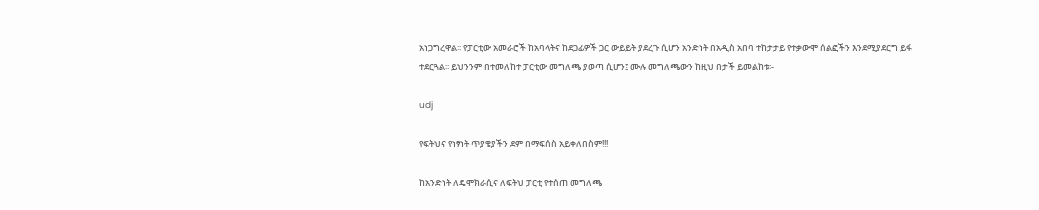አነጋግረዋል፡፡ የፓርቲው አመራሮች ከአባላትና ከደጋፊዎች ጋር ውይይት ያደረጉ ሲሆን አንድነት በአዲስ አበባ ተከታታይ የተቃውሞ ሰልፎችን እንደሚያደርግ ይፋ ተደርጓል፡፡ ይህንንም በተመለከተ ፓርቲው መግለጫ ያወጣ ሲሆን፤ ሙሉ መግለጫውን ከዚህ በታች ይመልከቱ፡-

udj

የፍትህና የነፃነት ጥያቄያችን ደም በማፍሰስ አይቀለበስም!!!

ከአንድነት ለዴሞክራሲና ለፍትህ ፓርቲ የተሰጠ መግለጫ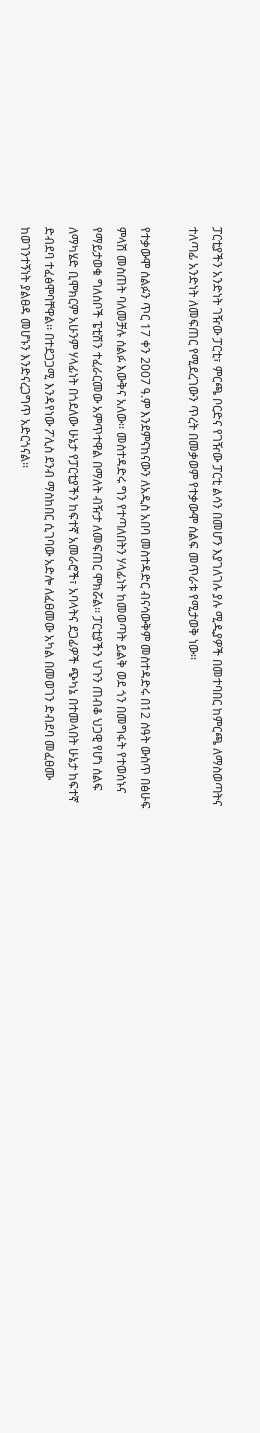ፓርቲያችን አንድነት ገዥው ፓርቲ፣ ምርጫ ቦርድና የገዥው ፓርቲ ልሳን በመሆን እያገለገሉ ያሉ ሚዲያዎች በመተባበር ከምርጫ ለማስወጣትና ተለጣፊ አንድነት ለመፍጠር የሚደረገውን ጥረት በመቃወም የተቃውሞ ሰልፍ መጥራቱ የሚታወቅ ነው፡፡

የተቃውሞ ሰልፉን ጥር 17 ቀን 2007 ዓ.ም እንደምናከናውን ለአዲስ አበባ መስተዳድር ብናሳውቅም መስተዳድሩ በ12 ሰዓት ውስጥ በፅሁፍ ምላሽ መስጠት ባለመቻሉ ሰልፉ እውቅና አለው፡፡ መስተዳድሩ ግን የተጣለበትን ሃላፊነት ከመወጣት ይልቅ ወደ ጎን በመግፋት የተወሰኑና የማይታወቁ ግለሰቦች ፔቲሽን ተፈራርመው አምጥተዋል በማለት ብዥታ ለመፍጠር ሞክሯል፡፡ ፓርቲያችን ህጉን ጠብቆ ህጋዊ የሆነ ሰልፍ ለማካሄድ ቢሞክርም አሁንም ሃላፊነት በጎደለው ሁኔታ የፓርቲያችን ከፍተኛ አመራሮች፣ አባላትና ደጋፊዎች ጭካኔ በተመላበት ሁኔታ ከፍተኛ ድብደባ ተፈፅሞባቸዋል፡፡ በተደጋጋሚ እንዳየነው ፖሊስ ደንብ ማስከበር ሲገባው አድሎ ለፈፀመው አካል በመወገን ድብደባ መፈፀሙ ከወገንተኝነት ያልፀዳ መሆኑን እንድናረጋግጥ አድርጎናል፡፡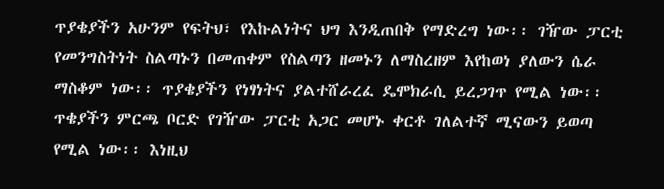ጥያቄያችን አሁንም የፍትህ፣ የእኩልነትና ህግ እንዲጠበቅ የማድረግ ነው፡፡ ገዥው ፓርቲ የመንግስትነት ስልጣኑን በመጠቀም የስልጣን ዘመኑን ለማስረዘም እየከወነ ያለውን ሴራ ማስቆም ነው፡፡ ጥያቄያችን የነፃነትና ያልተሸራረፈ ዴሞክራሲ ይረጋገጥ የሚል ነው፡፡ ጥቄያችን ምርጫ ቦርድ የገዥው ፓርቲ አጋር መሆኑ ቀርቶ ገለልተኛ ሚናውን ይወጣ የሚል ነው፡፡ እነዚህ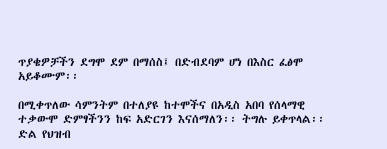ጥያቄዎቻችን ደግሞ ደም በማሰስ፤ በድብደባም ሆነ በእስር ፈፅሞ አይቆሙም፡፡

በሚቀጥለው ሳምንትም በተለያዩ ከተሞችና በአዲስ አበባ የሰላማዊ ተቃውሞ ድምፃችንን ከፍ አድርገን እናሰማለን፡፡ ትግሉ ይቀጥላል፡፡
ድል የህዝብ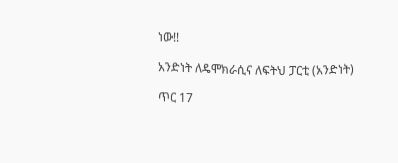ነው!!

አንድነት ለዴሞክራሲና ለፍትህ ፓርቲ (አንድነት)

ጥር 17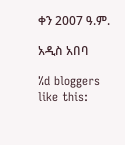ቀን 2007 ዓ.ም.

አዲስ አበባ

%d bloggers like this: